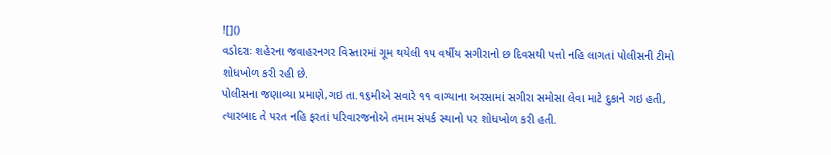![]()
વડોદરાઃ શહેરના જવાહરનગર વિસ્તારમાં ગૂમ થયેલી ૧૫ વર્ષીય સગીરાનો છ દિવસથી પત્તો નહિ લાગતાં પોલીસની ટીમો શોધખોળ કરી રહી છે.
પોલીસના જણાવ્યા પ્રમાણે,ગઇ તા.૧૬મીએ સવારે ૧૧ વાગ્યાના અરસામાં સગીરા સમોસા લેવા માટે દુકાને ગઇ હતી, ત્યારબાદ તે પરત નહિ ફરતાં પરિવારજનોએ તમામ સંપર્ક સ્થાનો પર શોધખોળ કરી હતી.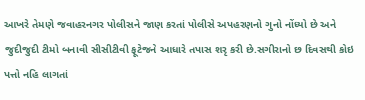આખરે તેમણે જવાહરનગર પોલીસને જાણ કરતાં પોલીસે અપહરણનો ગુનો નોંધ્યો છે અને જુદીજુદી ટીમો બનાવી સીસીટીવી ફૂટેજને આધારે તપાસ શરૃ કરી છે.સગીરાનો છ દિવસથી કોઇ પત્તો નહિ લાગતાં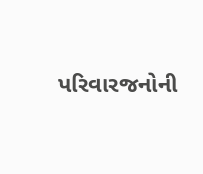પરિવારજનોની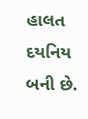હાલત દયનિય બની છે.